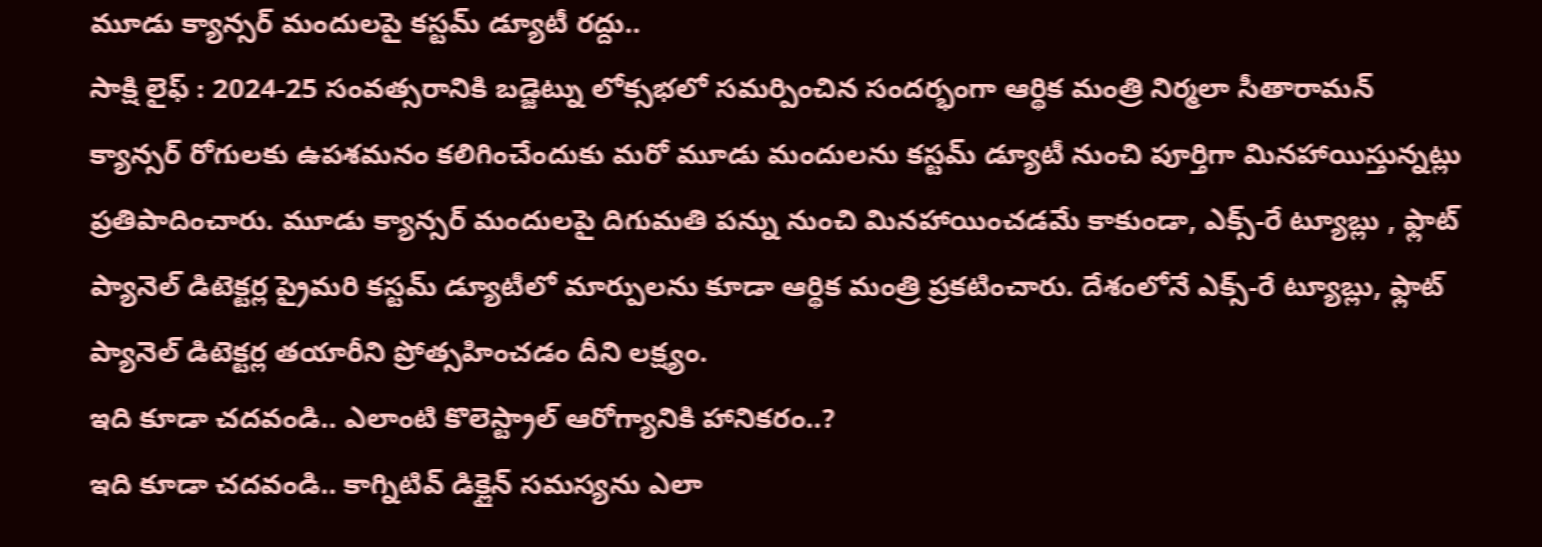మూడు క్యాన్సర్ మందులపై కస్టమ్ డ్యూటీ రద్దు..
సాక్షి లైఫ్ : 2024-25 సంవత్సరానికి బడ్జెట్ను లోక్సభలో సమర్పించిన సందర్భంగా ఆర్థిక మంత్రి నిర్మలా సీతారామన్ క్యాన్సర్ రోగులకు ఉపశమనం కలిగించేందుకు మరో మూడు మందులను కస్టమ్ డ్యూటీ నుంచి పూర్తిగా మినహాయిస్తున్నట్లు ప్రతిపాదించారు. మూడు క్యాన్సర్ మందులపై దిగుమతి పన్ను నుంచి మినహాయించడమే కాకుండా, ఎక్స్-రే ట్యూబ్లు , ఫ్లాట్ ప్యానెల్ డిటెక్టర్ల ప్రైమరి కస్టమ్ డ్యూటీలో మార్పులను కూడా ఆర్థిక మంత్రి ప్రకటించారు. దేశంలోనే ఎక్స్-రే ట్యూబ్లు, ఫ్లాట్ ప్యానెల్ డిటెక్టర్ల తయారీని ప్రోత్సహించడం దీని లక్ష్యం.
ఇది కూడా చదవండి.. ఎలాంటి కొలెస్ట్రాల్ ఆరోగ్యానికి హానికరం..?
ఇది కూడా చదవండి.. కాగ్నిటివ్ డిక్లైన్ సమస్యను ఎలా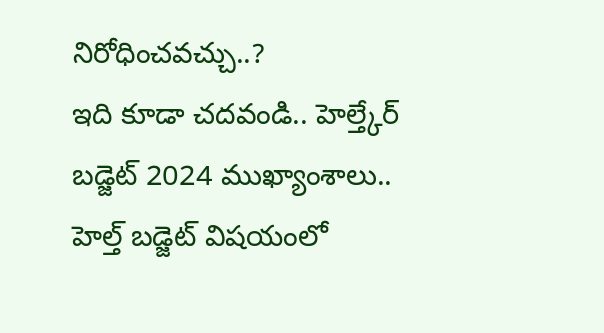నిరోధించవచ్చు..?
ఇది కూడా చదవండి.. హెల్త్కేర్ బడ్జెట్ 2024 ముఖ్యాంశాలు..
హెల్త్ బడ్జెట్ విషయంలో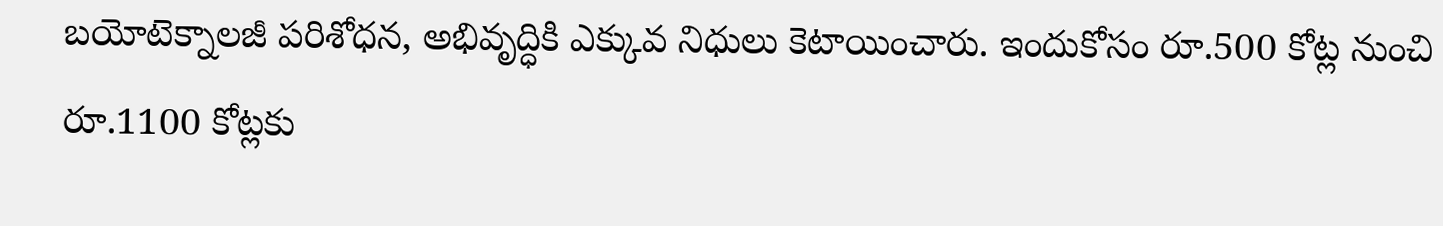బయోటెక్నాలజీ పరిశోధన, అభివృద్ధికి ఎక్కువ నిధులు కెటాయించారు. ఇందుకోసం రూ.500 కోట్ల నుంచి రూ.1100 కోట్లకు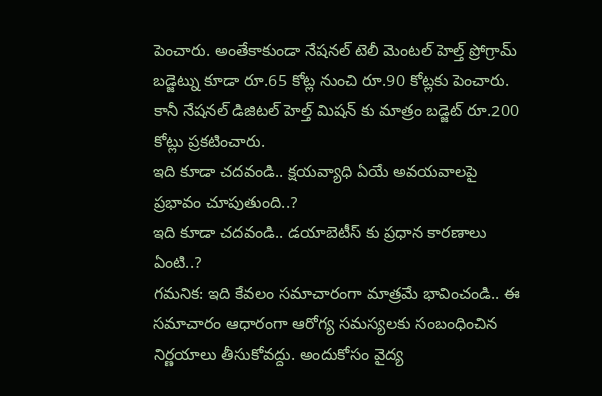పెంచారు. అంతేకాకుండా నేషనల్ టెలీ మెంటల్ హెల్త్ ప్రోగ్రామ్ బడ్జెట్ను కూడా రూ.65 కోట్ల నుంచి రూ.90 కోట్లకు పెంచారు. కానీ నేషనల్ డిజిటల్ హెల్త్ మిషన్ కు మాత్రం బడ్జెట్ రూ.200 కోట్లు ప్రకటించారు.
ఇది కూడా చదవండి.. క్షయవ్యాధి ఏయే అవయవాలపై ప్రభావం చూపుతుంది..?
ఇది కూడా చదవండి.. డయాబెటీస్ కు ప్రధాన కారణాలు ఏంటి..?
గమనిక: ఇది కేవలం సమాచారంగా మాత్రమే భావించండి.. ఈ సమాచారం ఆధారంగా ఆరోగ్య సమస్యలకు సంబంధించిన నిర్ణయాలు తీసుకోవద్దు. అందుకోసం వైద్య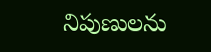నిపుణులను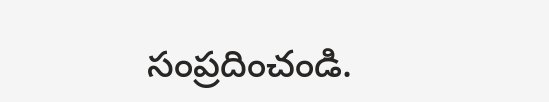సంప్రదించండి.